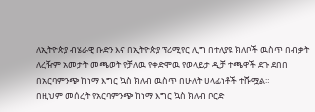ለኢትዮጵያ ብሄራዊ ቡድን እና በኢትዮጵያ ፕሪሚየር ሊግ በተለያዩ ክለቦች ዉስጥ በብቃት ለረዥም አመታት መጫወት የቻለዉ የቀድሞዉ የወላይታ ዲቻ ተጫዋች ደጉ ደበበ በአርባምንጭ ከነማ እግር ኳስ ክለብ ዉስጥ በሁለት ሀላፊነቶች ተሹሟል።
በዚህም መሰረት የአርባምንጭ ከነማ እግር ኳስ ክለብ ቦርድ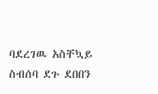ባደረገዉ አስቸኳይ ስብሰባ ደጉ ደበበን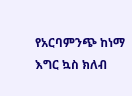የአርባምንጭ ከነማ እግር ኳስ ክለብ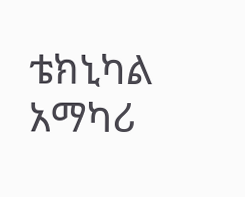ቴክኒካል አማካሪ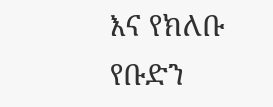እና የክለቡ የቡድን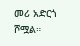መሪ አድርጎ ሾሟል።